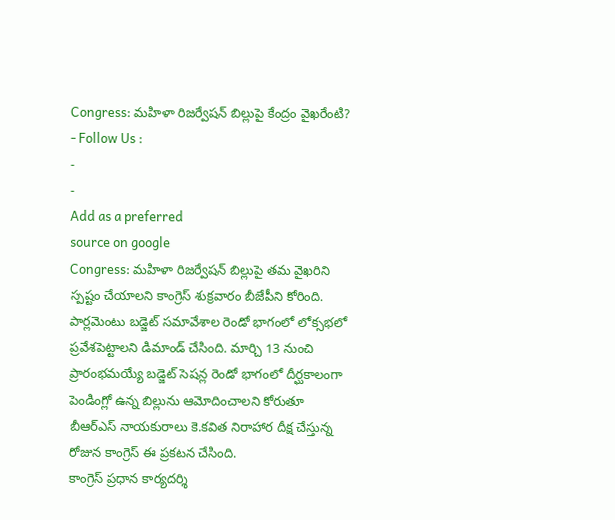Congress: మహిళా రిజర్వేషన్ బిల్లుపై కేంద్రం వైఖరేంటి?
- Follow Us :
-
-
Add as a preferred
source on google
Congress: మహిళా రిజర్వేషన్ బిల్లుపై తమ వైఖరిని స్పష్టం చేయాలని కాంగ్రెస్ శుక్రవారం బీజేపీని కోరింది. పార్లమెంటు బడ్జెట్ సమావేశాల రెండో భాగంలో లోక్సభలో ప్రవేశపెట్టాలని డిమాండ్ చేసింది. మార్చి 13 నుంచి ప్రారంభమయ్యే బడ్జెట్ సెషన్ల రెండో భాగంలో దీర్ఘకాలంగా పెండింగ్లో ఉన్న బిల్లును ఆమోదించాలని కోరుతూ బీఆర్ఎస్ నాయకురాలు కె.కవిత నిరాహార దీక్ష చేస్తున్న రోజున కాంగ్రెస్ ఈ ప్రకటన చేసింది.
కాంగ్రెస్ ప్రధాన కార్యదర్శి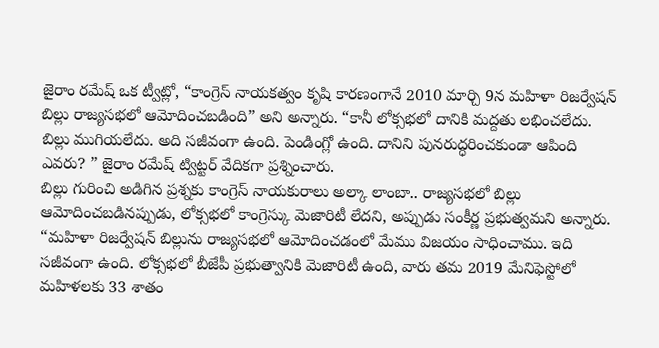జైరాం రమేష్ ఒక ట్వీట్లో, “కాంగ్రెస్ నాయకత్వం కృషి కారణంగానే 2010 మార్చి 9న మహిళా రిజర్వేషన్ బిల్లు రాజ్యసభలో ఆమోదించబడింది” అని అన్నారు. “కానీ లోక్సభలో దానికి మద్దతు లభించలేదు. బిల్లు ముగియలేదు. అది సజీవంగా ఉంది. పెండింగ్లో ఉంది. దానిని పునరుద్ధరించకుండా ఆపింది ఎవరు? ” జైరాం రమేష్ ట్విట్టర్ వేదికగా ప్రశ్నించారు.
బిల్లు గురించి అడిగిన ప్రశ్నకు కాంగ్రెస్ నాయకురాలు అల్కా లాంబా.. రాజ్యసభలో బిల్లు ఆమోదించబడినప్పుడు, లోక్సభలో కాంగ్రెస్కు మెజారిటీ లేదని, అప్పుడు సంకీర్ణ ప్రభుత్వమని అన్నారు. “మహిళా రిజర్వేషన్ బిల్లును రాజ్యసభలో ఆమోదించడంలో మేము విజయం సాధించాము. ఇది సజీవంగా ఉంది. లోక్సభలో బీజేపీ ప్రభుత్వానికి మెజారిటీ ఉంది, వారు తమ 2019 మేనిఫెస్టోలో మహిళలకు 33 శాతం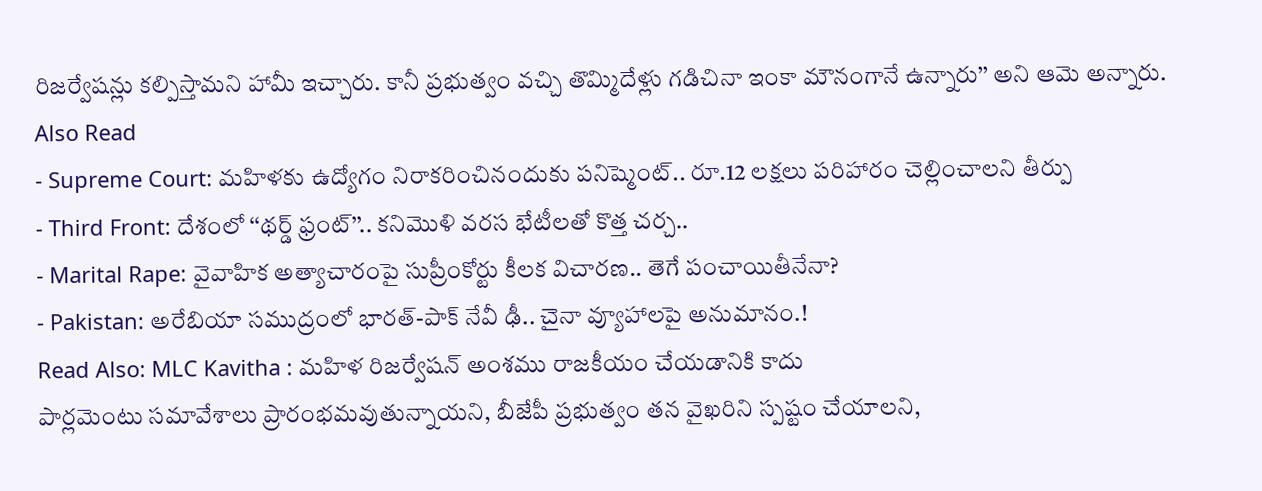రిజర్వేషన్లు కల్పిస్తామని హామీ ఇచ్చారు. కానీ ప్రభుత్వం వచ్చి తొమ్మిదేళ్లు గడిచినా ఇంకా మౌనంగానే ఉన్నారు’’ అని ఆమె అన్నారు.
Also Read
- Supreme Court: మహిళకు ఉద్యోగం నిరాకరించినందుకు పనిష్మెంట్.. రూ.12 లక్షలు పరిహారం చెల్లించాలని తీర్పు
- Third Front: దేశంలో ‘‘థర్డ్ ఫ్రంట్’’.. కనిమొళి వరస భేటీలతో కొత్త చర్చ..
- Marital Rape: వైవాహిక అత్యాచారంపై సుప్రీంకోర్టు కీలక విచారణ.. తెగే పంచాయితీనేనా?
- Pakistan: అరేబియా సముద్రంలో భారత్-పాక్ నేవీ ఢీ.. చైనా వ్యూహాలపై అనుమానం.!
Read Also: MLC Kavitha : మహిళ రిజర్వేషన్ అంశము రాజకీయం చేయడానికి కాదు
పార్లమెంటు సమావేశాలు ప్రారంభమవుతున్నాయని, బీజేపీ ప్రభుత్వం తన వైఖరిని స్పష్టం చేయాలని,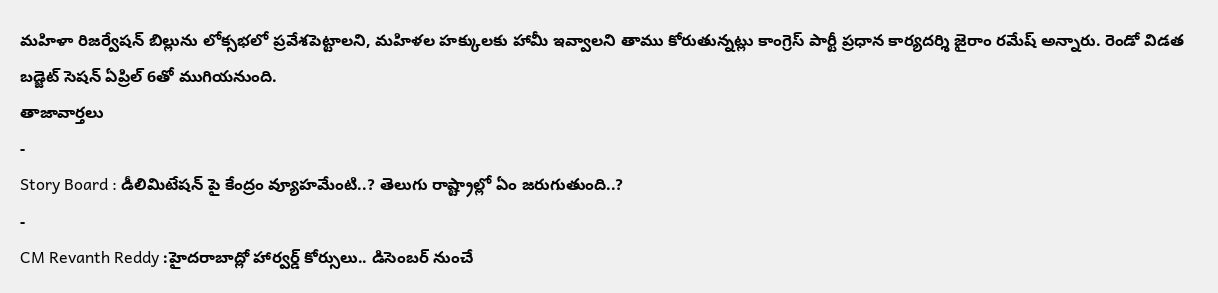మహిళా రిజర్వేషన్ బిల్లును లోక్సభలో ప్రవేశపెట్టాలని, మహిళల హక్కులకు హామీ ఇవ్వాలని తాము కోరుతున్నట్లు కాంగ్రెస్ పార్టీ ప్రధాన కార్యదర్శి జైరాం రమేష్ అన్నారు. రెండో విడత బడ్జెట్ సెషన్ ఏప్రిల్ 6తో ముగియనుంది.
తాజావార్తలు
-
Story Board : డీలిమిటేషన్ పై కేంద్రం వ్యూహమేంటి..? తెలుగు రాష్ట్రాల్లో ఏం జరుగుతుంది..?
-
CM Revanth Reddy :హైదరాబాద్లో హార్వర్డ్ కోర్సులు.. డిసెంబర్ నుంచే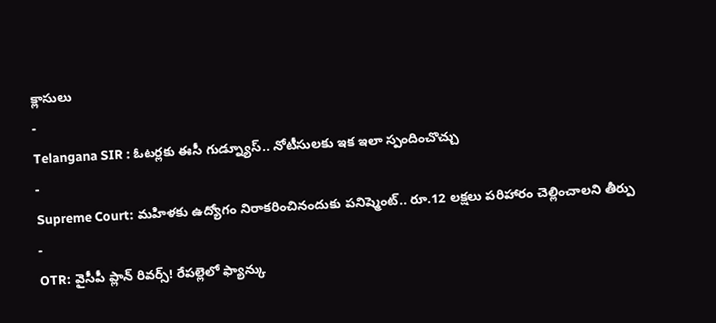క్లాసులు
-
Telangana SIR : ఓటర్లకు ఈసీ గుడ్న్యూస్.. నోటీసులకు ఇక ఇలా స్పందించొచ్చు
-
Supreme Court: మహిళకు ఉద్యోగం నిరాకరించినందుకు పనిష్మెంట్.. రూ.12 లక్షలు పరిహారం చెల్లించాలని తీర్పు
-
OTR: వైసీపీ ప్లాన్ రివర్స్! రేపల్లెలో ఫ్యాన్కు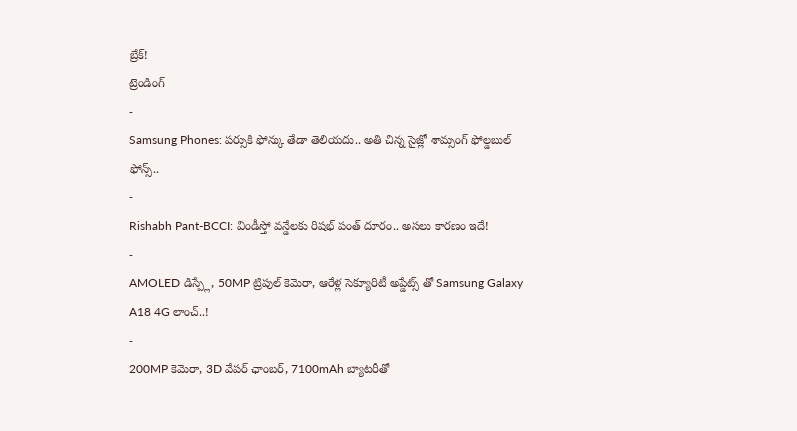బ్రేక్!
ట్రెండింగ్
-
Samsung Phones: పర్సుకి ఫోన్కు తేడా తెలియదు.. అతి చిన్న సైజ్లో శామ్సంగ్ ఫోల్డబుల్ ఫోన్స్..
-
Rishabh Pant-BCCI: విండీస్తో వన్డేలకు రిషభ్ పంత్ దూరం.. అసలు కారణం ఇదే!
-
AMOLED డిస్ప్లే, 50MP ట్రిపుల్ కెమెరా, ఆరేళ్ల సెక్యూరిటీ అప్డేట్స్ తో Samsung Galaxy A18 4G లాంచ్..!
-
200MP కెమెరా, 3D వేపర్ ఛాంబర్, 7100mAh బ్యాటరీతో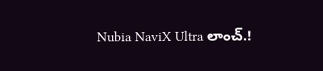Nubia NaviX Ultra లాంచ్.!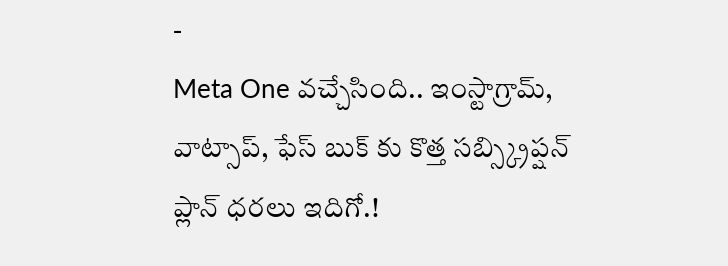-
Meta One వచ్చేసింది.. ఇంస్టాగ్రామ్, వాట్సాప్, ఫేస్ బుక్ కు కొత్త సబ్స్క్రిప్షన్ ప్లాన్ ధరలు ఇదిగో.!